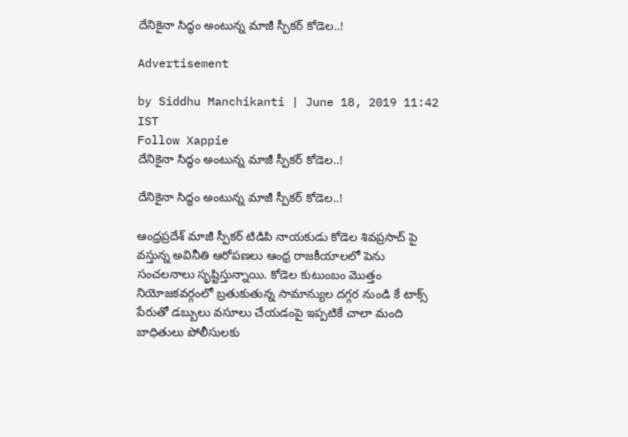దేనికైనా సిద్ధం అంటున్న మాజీ స్పీకర్ కోడెల..!

Advertisement

by Siddhu Manchikanti | June 18, 2019 11:42 IST
Follow Xappie
దేనికైనా సిద్ధం అంటున్న మాజీ స్పీకర్ కోడెల..!

దేనికైనా సిద్ధం అంటున్న మాజీ స్పీకర్ కోడెల..!

ఆంధ్రప్రదేశ్ మాజీ స్పీకర్ టిడిపి నాయకుడు కోడెల శివప్రసాద్ పై వస్తున్న అవినీతి ఆరోపణలు ఆంధ్ర రాజకీయాలలో పెను సంచలనాలు సృష్టిస్తున్నాయి. కోడెల కుటుంబం మొత్తం నియోజకవర్గంలో బ్రతుకుతున్న సామాన్యుల దగ్గర నుండి కే టాక్స్ పేరుతో డబ్బులు వసూలు చేయడంపై ఇప్పటికే చాలా మంది బాధితులు పోలీసులకు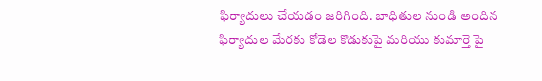ఫిర్యాదులు చేయడం జరిగింది. బాధితుల నుండి అందిన ఫిర్యాదుల మేరకు కోడెల కొడుకుపై మరియు కుమార్తె పై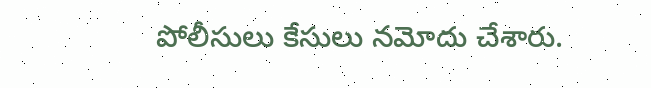పోలీసులు కేసులు నమోదు చేశారు.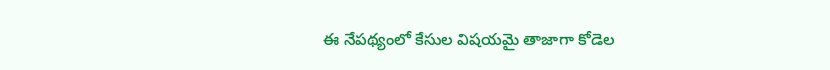ఈ నేపథ్యంలో కేసుల విషయమై తాజాగా కోడెల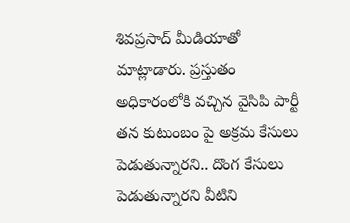శివప్రసాద్ మీడియాతో మాట్లాడారు. ప్రస్తుతం అధికారంలోకి వచ్చిన వైసిపి పార్టీ తన కుటుంబం పై అక్రమ కేసులు పెడుతున్నారని.. దొంగ కేసులు పెడుతున్నారని వీటిని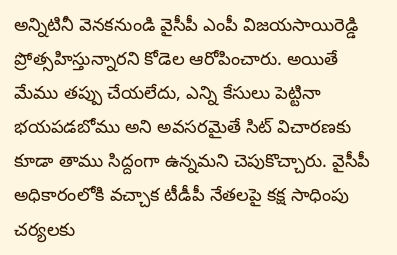అన్నిటినీ వెనకనుండి వైసీపీ ఎంపీ విజయసాయిరెడ్డి ప్రోత్సహిస్తున్నారని కోడెల ఆరోపించారు. అయితే మేము తప్పు చేయలేదు, ఎన్ని కేసులు పెట్టినా భయపడబోము అని అవసరమైతే సిట్‌ విచారణకు కూడా తాము సిద్దంగా ఉన్నమని చెపుకొచ్చారు. వైసీపీ అధికారంలోకి వచ్చాక టీడీపీ నేతలపై కక్ష సాధింపు చర్యలకు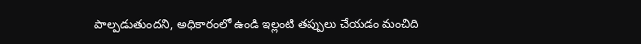పాల్పడుతుందని, అధికారంలో ఉండి ఇల్లంటి తప్పులు చేయడం మంచిది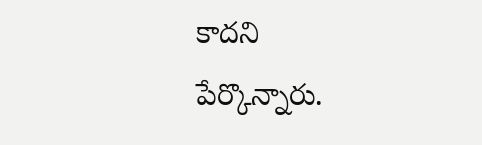కాదని పేర్కొన్నారు.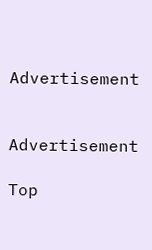Advertisement


Advertisement

Top